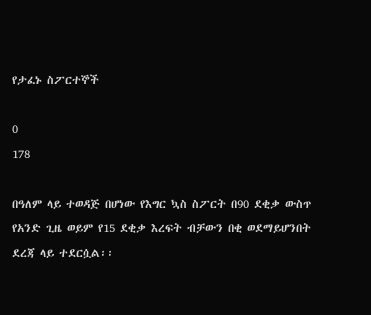የታፈኑ ስፖርተኞች

0
178

በዓለም ላይ ተወዳጅ በሆነው የእግር ኳስ ስፖርት በ90 ደቂቃ ውስጥ የአንድ ጊዜ ወይም የ15 ደቂቃ እረፍት ብቻውን በቂ ወደማይሆንበት ደረጃ ላይ ተደርሷል፡፡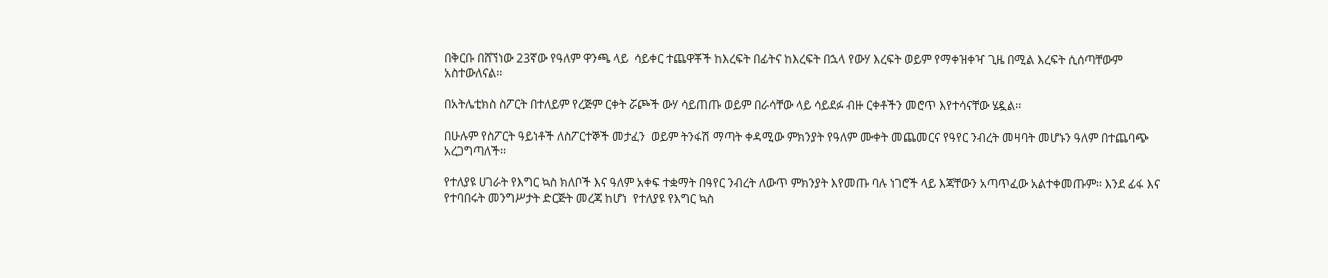በቅርቡ በሸኘነው 23ኛው የዓለም ዋንጫ ላይ  ሳይቀር ተጨዋቾች ከእረፍት በፊትና ከእረፍት በኋላ የውሃ እረፍት ወይም የማቀዝቀዣ ጊዜ በሚል እረፍት ሲሰጣቸውም  አስተውለናል፡፡

በአትሌቲክስ ስፖርት በተለይም የረጅም ርቀት ሯጮች ውሃ ሳይጠጡ ወይም በራሳቸው ላይ ሳይደፉ ብዙ ርቀቶችን መሮጥ እየተሳናቸው ሄዷል፡፡

በሁሉም የስፖርት ዓይነቶች ለስፖርተኞች መታፈን  ወይም ትንፋሽ ማጣት ቀዳሚው ምክንያት የዓለም ሙቀት መጨመርና የዓየር ንብረት መዛባት መሆኑን ዓለም በተጨባጭ አረጋግጣለች፡፡

የተለያዩ ሀገራት የእግር ኳስ ክለቦች እና ዓለም አቀፍ ተቋማት በዓየር ንብረት ለውጥ ምክንያት እየመጡ ባሉ ነገሮች ላይ እጃቸውን አጣጥፈው አልተቀመጡም፡፡ እንደ ፊፋ እና የተባበሩት መንግሥታት ድርጅት መረጃ ከሆነ  የተለያዩ የእግር ኳስ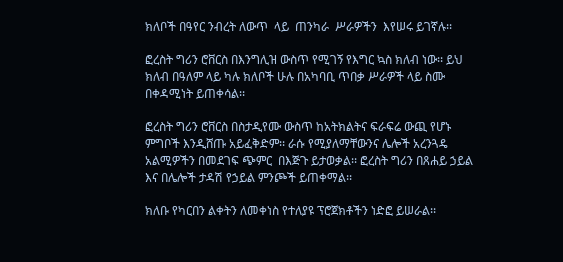ክለቦች በዓየር ንብረት ለውጥ  ላይ  ጠንካራ  ሥራዎችን  እየሠሩ ይገኛሉ፡፡

ፎረስት ግሪን ሮቨርስ በእንግሊዝ ውስጥ የሚገኝ የእግር ኳስ ክለብ ነው፡፡ ይህ ክለብ በዓለም ላይ ካሉ ክለቦች ሁሉ በአካባቢ ጥበቃ ሥራዎች ላይ ስሙ በቀዳሚነት ይጠቀሳል፡፡

ፎረስት ግሪን ሮቨርስ በስታዲየሙ ውስጥ ከአትክልትና ፍራፍሬ ውጪ የሆኑ ምግቦች እንዲሸጡ አይፈቅድም፡፡ ራሱ የሚያለማቸውንና ሌሎች አረንጓዴ አልሚዎችን በመደገፍ ጭምር  በእጅጉ ይታወቃል፡፡ ፎረስት ግሪን በጸሐይ ኃይል እና በሌሎች ታዳሽ የኃይል ምንጮች ይጠቀማል፡፡

ክለቡ የካርበን ልቀትን ለመቀነስ የተለያዩ ፕሮጀክቶችን ነድፎ ይሠራል፡፡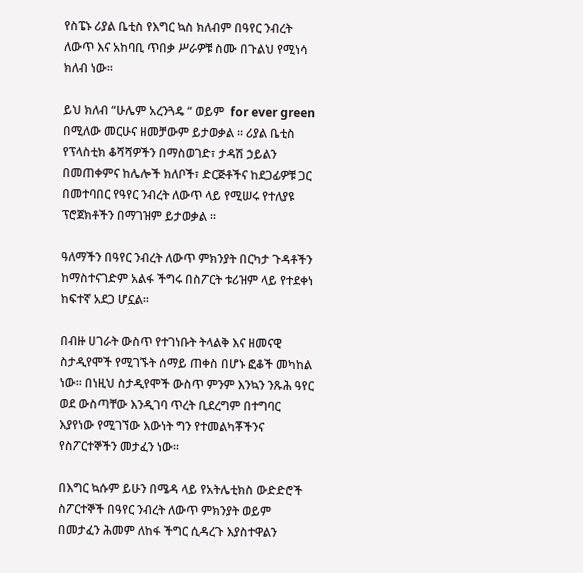የስፔኑ ሪያል ቤቲስ የእግር ኳስ ክለብም በዓየር ንብረት ለውጥ እና አከባቢ ጥበቃ ሥራዎቹ ስሙ በጉልህ የሚነሳ ክለብ ነው፡፡

ይህ ክለብ “ሁሌም አረንጓዴ “ ወይም  for ever green  በሚለው መርሁና ዘመቻውም ይታወቃል ፡፡ ሪያል ቤቲስ የፕላስቲክ ቆሻሻዎችን በማስወገድ፣ ታዳሽ ኃይልን በመጠቀምና ከሌሎች ክለቦች፣ ድርጅቶችና ከደጋፊዎቹ ጋር በመተባበር የዓየር ንብረት ለውጥ ላይ የሚሠሩ የተለያዩ ፕሮጀክቶችን በማገዝም ይታወቃል ።

ዓለማችን በዓየር ንብረት ለውጥ ምክንያት በርካታ ጉዳቶችን ከማስተናገድም አልፋ ችግሩ በስፖርት ቱሪዝም ላይ የተደቀነ ከፍተኛ አደጋ ሆኗል፡፡

በብዙ ሀገራት ውስጥ የተገነቡት ትላልቅ እና ዘመናዊ ስታዲየሞች የሚገኙት ሰማይ ጠቀስ በሆኑ ፎቆች መካከል ነው፡፡ በነዚህ ስታዲየሞች ውስጥ ምንም እንኳን ንጹሕ ዓየር ወደ ውስጣቸው እንዲገባ ጥረት ቢደረግም በተግባር እያየነው የሚገኘው እውነት ግን የተመልካቾችንና  የስፖርተኞችን መታፈን ነው፡፡

በእግር ኳሱም ይሁን በሜዳ ላይ የአትሌቲክስ ውድድሮች ስፖርተኞች በዓየር ንብረት ለውጥ ምክንያት ወይም በመታፈን ሕመም ለከፋ ችግር ሲዳረጉ እያስተዋልን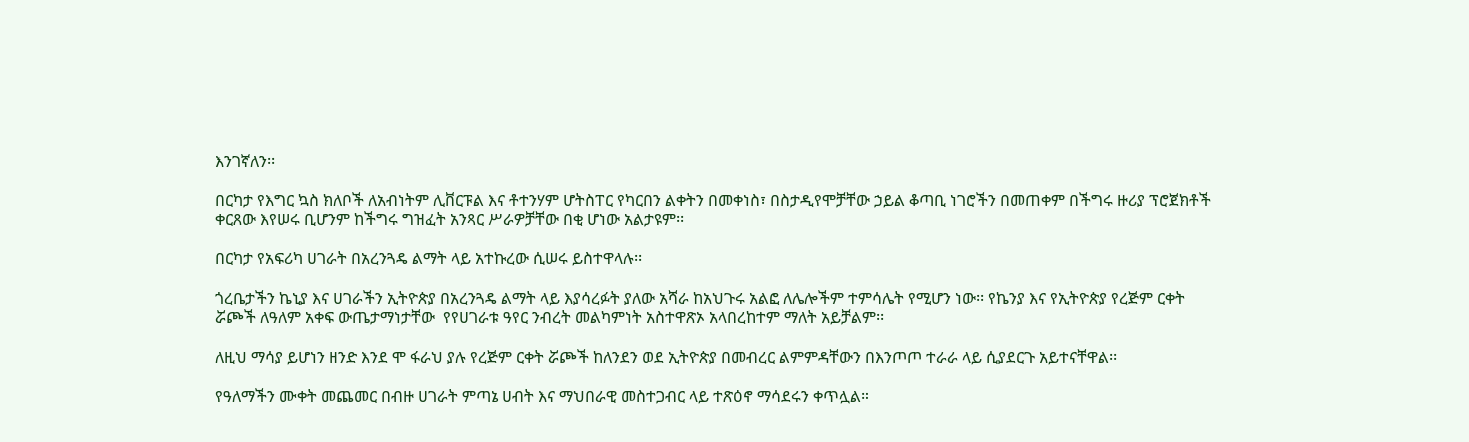እንገኛለን፡፡

በርካታ የእግር ኳስ ክለቦች ለአብነትም ሊቨርፑል እና ቶተንሃም ሆትስፐር የካርበን ልቀትን በመቀነስ፣ በስታዲየሞቻቸው ኃይል ቆጣቢ ነገሮችን በመጠቀም በችግሩ ዙሪያ ፕሮጀክቶች ቀርጸው እየሠሩ ቢሆንም ከችግሩ ግዝፈት አንጻር ሥራዎቻቸው በቂ ሆነው አልታዩም፡፡

በርካታ የአፍሪካ ሀገራት በአረንጓዴ ልማት ላይ አተኩረው ሲሠሩ ይስተዋላሉ፡፡

ጎረቤታችን ኬኒያ እና ሀገራችን ኢትዮጵያ በአረንጓዴ ልማት ላይ እያሳረፉት ያለው አሻራ ከአህጉሩ አልፎ ለሌሎችም ተምሳሌት የሚሆን ነው፡፡ የኬንያ እና የኢትዮጵያ የረጅም ርቀት ሯጮች ለዓለም አቀፍ ውጤታማነታቸው  የየሀገራቱ ዓየር ንብረት መልካምነት አስተዋጽኦ አላበረከተም ማለት አይቻልም፡፡

ለዚህ ማሳያ ይሆነን ዘንድ እንደ ሞ ፋራህ ያሉ የረጅም ርቀት ሯጮች ከለንደን ወደ ኢትዮጵያ በመብረር ልምምዳቸውን በእንጦጦ ተራራ ላይ ሲያደርጉ አይተናቸዋል፡፡

የዓለማችን ሙቀት መጨመር በብዙ ሀገራት ምጣኔ ሀብት እና ማህበራዊ መስተጋብር ላይ ተጽዕኖ ማሳደሩን ቀጥሏል።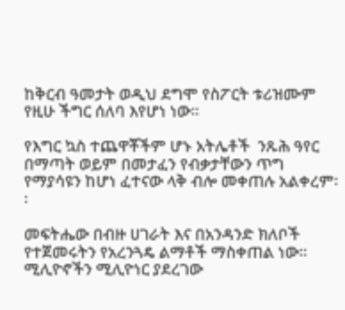ከቅርብ ዓመታት ወዲህ ደግሞ የስፖርት ቱሪዝሙም የዚሁ ችግር ሰለባ እየሆነ ነው፡፡

የእግር ኳስ ተጨዋቾችም ሆኑ አትሌቶች  ንጹሕ ዓየር በማጣት ወይም በመታፈን የብቃታቸውን ጥግ የማያሳዩን ከሆነ ፈተናው ላቅ ብሎ መቀጠሉ አልቀረም፡፡

መፍትሔው በብዙ ሀገራት እና በአንዳንድ ክለቦች የተጀመሩትን የአረንጓዴ ልማቶች ማስቀጠል ነው፡፡ ሚሊዮኖችን ሚሊዮነር ያደረገው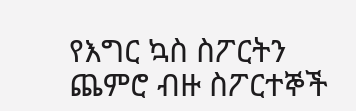የእግር ኳስ ስፖርትን ጨምሮ ብዙ ስፖርተኞች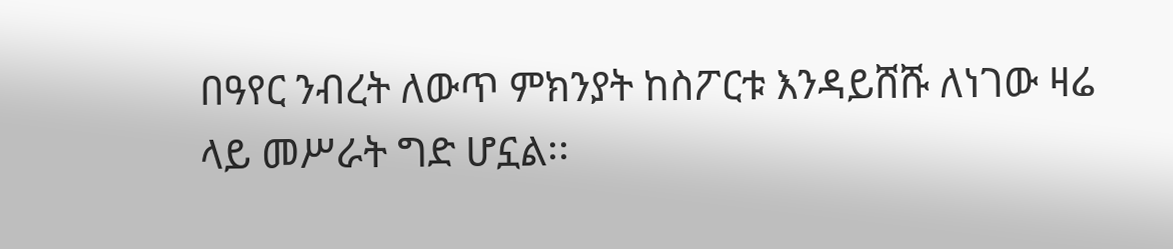በዓየር ንብረት ለውጥ ምክንያት ከስፖርቱ እንዳይሸሹ ለነገው ዛሬ ላይ መሥራት ግድ ሆኗል፡፡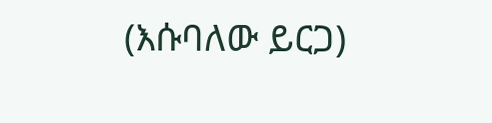(እሱባለው ይርጋ)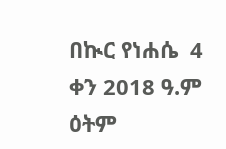በኲር የነሐሴ  4  ቀን 2018 ዓ.ም  ዕትም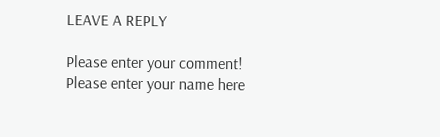LEAVE A REPLY

Please enter your comment!
Please enter your name here